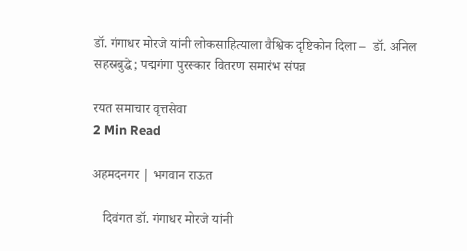डॉ. गंगाधर मोरजे यांनी लोकसाहित्याला वैश्विक दृष्टिकोन दिला –  डॉ. अनिल सहस्रबुद्धे; पद्मगंगा पुरस्कार वितरण समारंभ संपन्न

रयत समाचार वृत्तसेवा
2 Min Read

अहमदनगर | भगवान राऊत

   दिवंगत डॉ. गंगाधर मोरजे यांनी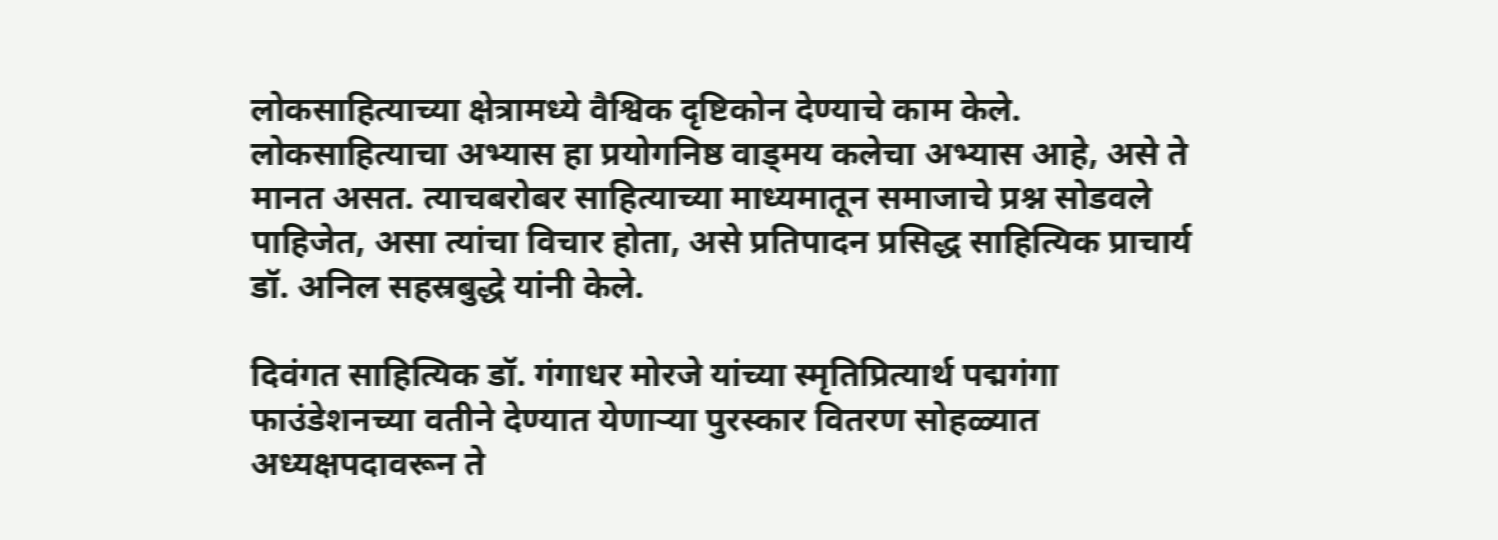लोकसाहित्याच्या क्षेत्रामध्ये वैश्विक दृष्टिकोन देण्याचे काम केले. लोकसाहित्याचा अभ्यास हा प्रयोगनिष्ठ वाड्मय कलेचा अभ्यास आहे, असे ते मानत असत. त्याचबरोबर साहित्याच्या माध्यमातून समाजाचे प्रश्न सोडवले पाहिजेत, असा त्यांचा विचार होता, असे प्रतिपादन प्रसिद्ध साहित्यिक प्राचार्य डॉ. अनिल सहस्रबुद्धे यांनी केले.

दिवंगत साहित्यिक डॉ. गंगाधर मोरजे यांच्या स्मृतिप्रित्यार्थ पद्मगंगा फाउंडेशनच्या वतीने देण्यात येणाऱ्या पुरस्कार वितरण सोहळ्यात अध्यक्षपदावरून ते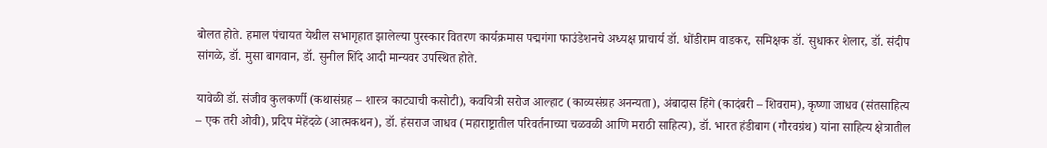बोलत होते. हमाल पंचायत येथील सभागृहात झालेल्या पुरस्कार वितरण कार्यक्रमास पद्मगंगा फाउंडेशनचे अध्यक्ष प्राचार्य डॉ. धोंडीराम वाडकर, समिक्षक डॉ. सुधाकर शेलार, डॉ. संदीप सांगळे, डॉ. मुसा बागवान, डॉ. सुनील शिंदे आदी मान्यवर उपस्थित होते.

यावेळी डॉ. संजीव कुलकर्णी (कथासंग्रह – शास्त्र काट्याची कसोटी), कवयित्री सरोज आल्हाट (काव्यसंग्रह अनन्यता), अंबादास हिंगे (कादंबरी – शिवराम), कृष्णा जाधव (संतसाहित्य – एक तरी ओवी), प्रदिप मेहेंदळे (आत्मकथन), डॉ. हंसराज जाधव (महाराष्ट्रातील परिवर्तनाच्या चळवळी आणि मराठी साहित्य), डॉ. भारत हंडीबाग (गौरवग्रंथ) यांना साहित्य क्षेत्रातील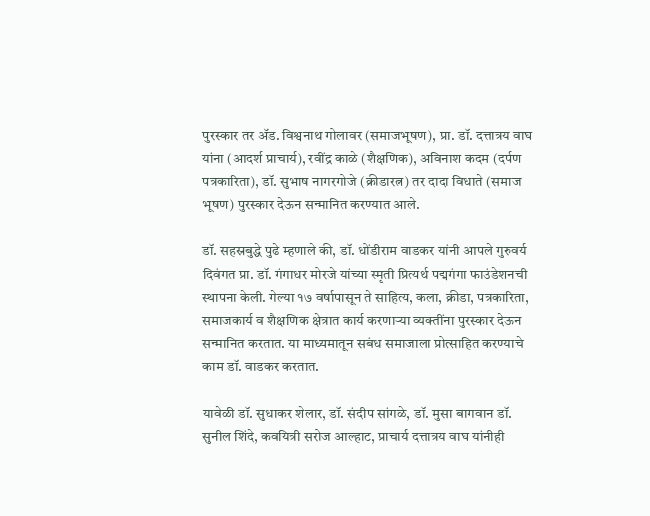पुरस्कार तर ॲड. विश्वनाथ गोलावर (समाजभूषण), प्रा. डॉ. दत्तात्रय वाघ यांना (आदर्श प्राचार्य), रवींद्र काळे (शैक्षणिक), अविनाश कदम (दर्पण पत्रकारिता), डॉ. सुभाष नागरगोजे (क्रीडारत्न) तर दादा विधाते (समाज भूषण) पुरस्कार देऊन सन्मानित करण्यात आले.

डॉ. सहस्रबुद्धे पुढे म्हणाले की, डॉ. धोंडीराम वाडकर यांनी आपले गुरुवर्य दिवंगत प्रा. डॉ. गंगाधर मोरजे यांच्या स्मृती प्रित्यर्थ पद्मगंगा फाउंडेशनची स्थापना केली. गेल्या १७ वर्षापासून ते साहित्य, कला, क्रीडा, पत्रकारिता, समाजकार्य व शैक्षणिक क्षेत्रात कार्य करणाऱ्या व्यक्तींना पुरस्कार देऊन सन्मानित करतात. या माध्यमातून सबंध समाजाला प्रोत्साहित करण्याचे काम डॉ. वाडकर करतात.

यावेळी डॉ. सुधाकर शेलार, डॉ. संदीप सांगळे, डॉ. मुसा बागवान डॉ. सुनील शिंदे, कवयित्री सरोज आल्हाट, प्राचार्य दत्तात्रय वाघ यांनीही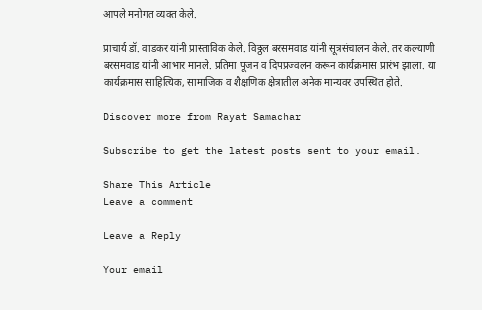आपले मनोगत व्यक्त केले.

प्राचार्य डॉ. वाडकर यांनी प्रास्ताविक केले. विठ्ठल बरसमवाड यांनी सूत्रसंचालन केले. तर कल्याणी बरसमवाड यांनी आभार मानले. प्रतिमा पूजन व दिपप्रज्वलन करून कार्यक्रमास प्रारंभ झाला. या कार्यक्रमास साहित्यिक, सामाजिक व शैक्षणिक क्षेत्रातील अनेक मान्यवर उपस्थित होते.

Discover more from Rayat Samachar

Subscribe to get the latest posts sent to your email.

Share This Article
Leave a comment

Leave a Reply

Your email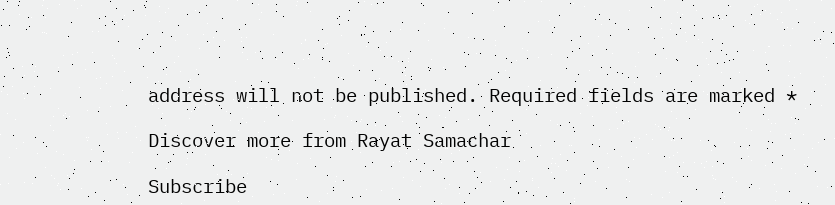address will not be published. Required fields are marked *

Discover more from Rayat Samachar

Subscribe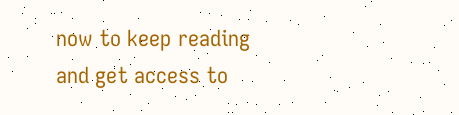now to keep reading and get access to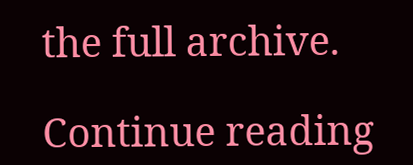the full archive.

Continue reading